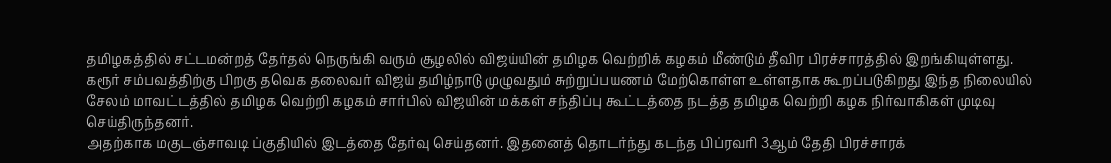தமிழகத்தில் சட்டமன்றத் தேர்தல் நெருங்கி வரும் சூழலில் விஜய்யின் தமிழக வெற்றிக் கழகம் மீண்டும் தீவிர பிரச்சாரத்தில் இறங்கியுள்ளது. கரூர் சம்பவத்திற்கு பிறகு தவெக தலைவர் விஜய் தமிழ்நாடு முழுவதும் சுற்றுப்பயணம் மேற்கொள்ள உள்ளதாக கூறப்படுகிறது இந்த நிலையில் சேலம் மாவட்டத்தில் தமிழக வெற்றி கழகம் சார்பில் விஜயின் மக்கள் சந்திப்பு கூட்டத்தை நடத்த தமிழக வெற்றி கழக நிர்வாகிகள் முடிவு செய்திருந்தனர்.
அதற்காக மகுடஞ்சாவடி ப்குதியில் இடத்தை தேர்வு செய்தனர். இதனைத் தொடர்ந்து கடந்த பிப்ரவரி 3ஆம் தேதி பிரச்சாரக்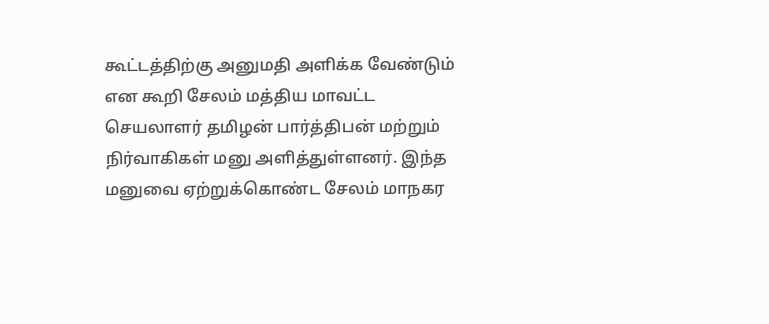கூட்டத்திற்கு அனுமதி அளிக்க வேண்டும் என கூறி சேலம் மத்திய மாவட்ட செயலாளர் தமிழன் பார்த்திபன் மற்றும் நிர்வாகிகள் மனு அளித்துள்ளனர். இந்த மனுவை ஏற்றுக்கொண்ட சேலம் மாநகர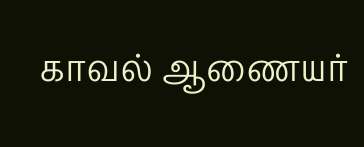காவல் ஆணையர்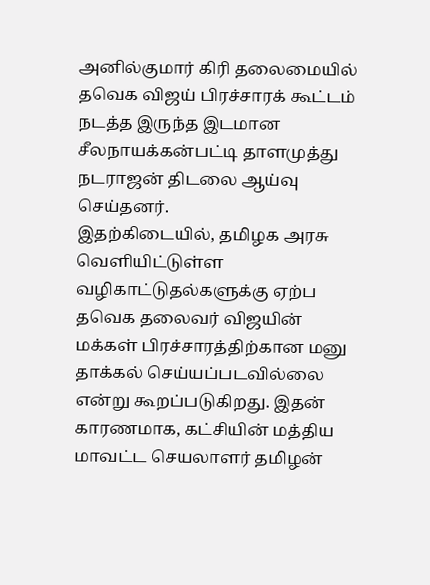அனில்குமார் கிரி தலைமையில் தவெக விஜய் பிரச்சாரக் கூட்டம் நடத்த இருந்த இடமான சீலநாயக்கன்பட்டி தாளமுத்து நடராஜன் திடலை ஆய்வு செய்தனர்.
இதற்கிடையில், தமிழக அரசு வெளியிட்டுள்ள வழிகாட்டுதல்களுக்கு ஏற்ப தவெக தலைவர் விஜயின் மக்கள் பிரச்சாரத்திற்கான மனு தாக்கல் செய்யப்படவில்லை என்று கூறப்படுகிறது. இதன் காரணமாக, கட்சியின் மத்திய மாவட்ட செயலாளர் தமிழன்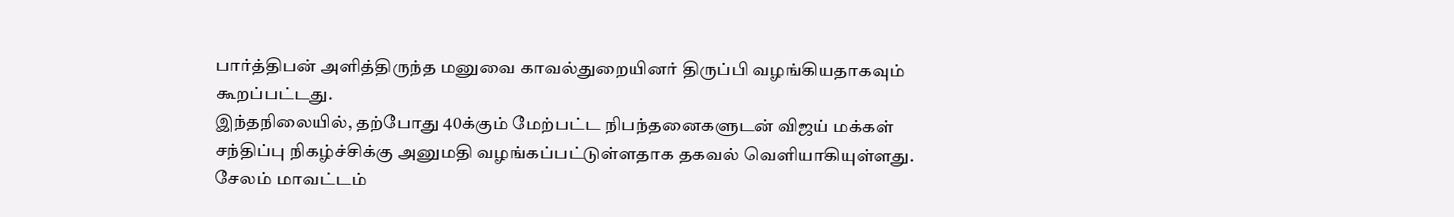பார்த்திபன் அளித்திருந்த மனுவை காவல்துறையினர் திருப்பி வழங்கியதாகவும் கூறப்பட்டது.
இந்தநிலையில், தற்போது 40க்கும் மேற்பட்ட நிபந்தனைகளுடன் விஜய் மக்கள் சந்திப்பு நிகழ்ச்சிக்கு அனுமதி வழங்கப்பட்டுள்ளதாக தகவல் வெளியாகியுள்ளது. சேலம் மாவட்டம்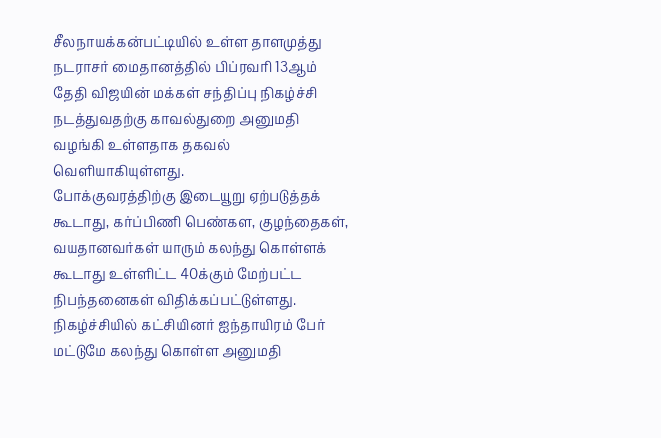சீலநாயக்கன்பட்டியில் உள்ள தாளமுத்து நடராசர் மைதானத்தில் பிப்ரவரி 13ஆம் தேதி விஜயின் மக்கள் சந்திப்பு நிகழ்ச்சி நடத்துவதற்கு காவல்துறை அனுமதி வழங்கி உள்ளதாக தகவல் வெளியாகியுள்ளது.
போக்குவரத்திற்கு இடையூறு ஏற்படுத்தக் கூடாது, கர்ப்பிணி பெண்கள, குழந்தைகள், வயதானவர்கள் யாரும் கலந்து கொள்ளக் கூடாது உள்ளிட்ட 40க்கும் மேற்பட்ட நிபந்தனைகள் விதிக்கப்பட்டுள்ளது. நிகழ்ச்சியில் கட்சியினர் ஐந்தாயிரம் பேர் மட்டுமே கலந்து கொள்ள அனுமதி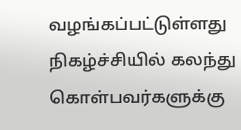வழங்கப்பட்டுள்ளது
நிகழ்ச்சியில் கலந்து கொள்பவர்களுக்கு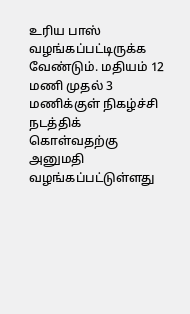உரிய பாஸ் வழங்கப்பட்டிருக்க வேண்டும். மதியம் 12 மணி முதல் 3 மணிக்குள் நிகழ்ச்சி நடத்திக் கொள்வதற்கு அனுமதி வழங்கப்பட்டுள்ளது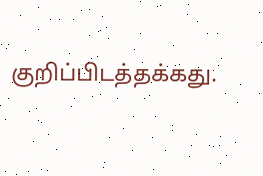குறிப்பிடத்தக்கது.